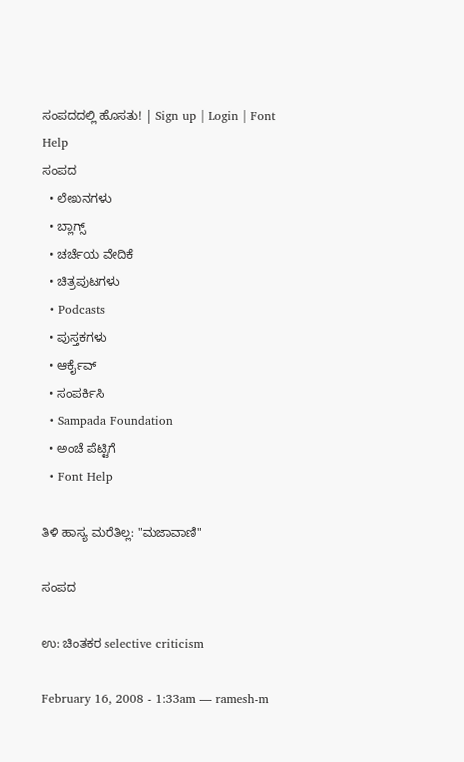ಸಂಪದದಲ್ಲಿ ಹೊಸತು! | Sign up | Login | Font Help
ಸಂಪದ
  • ಲೇಖನಗಳು
  • ಬ್ಲಾಗ್ಸ್
  • ಚರ್ಚೆಯ ವೇದಿಕೆ
  • ಚಿತ್ರಪುಟಗಳು
  • Podcasts
  • ಪುಸ್ತಕಗಳು
  • ಆರ್ಕೈವ್
  • ಸಂಪರ್ಕಿಸಿ
  • Sampada Foundation
  • ಅಂಚೆ ಪೆಟ್ಟಿಗೆ
  • Font Help

ತಿಳಿ ಹಾಸ್ಯ ಮರೆತಿಲ್ಲ: "ಮಜಾವಾಣಿ"

ಸಂಪದ

ಉ: ಚಿಂತಕರ selective criticism

February 16, 2008 - 1:33am — ramesh-m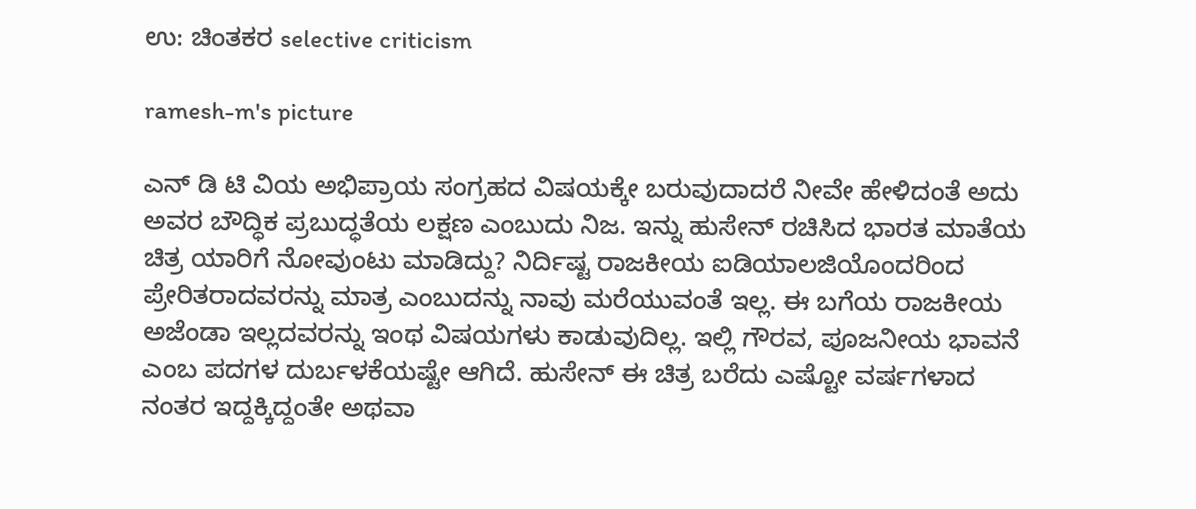ಉ: ಚಿಂತಕರ selective criticism

ramesh-m's picture

ಎನ್ ಡಿ ಟಿ ವಿಯ ಅಭಿಪ್ರಾಯ ಸಂಗ್ರಹದ ವಿಷಯಕ್ಕೇ ಬರುವುದಾದರೆ ನೀವೇ ಹೇಳಿದಂತೆ ಅದು ಅವರ ಬೌದ್ಧಿಕ ಪ್ರಬುದ್ಧತೆಯ ಲಕ್ಷಣ ಎಂಬುದು ನಿಜ. ಇನ್ನು ಹುಸೇನ್ ರಚಿಸಿದ ಭಾರತ ಮಾತೆಯ ಚಿತ್ರ ಯಾರಿಗೆ ನೋವುಂಟು ಮಾಡಿದ್ದು? ನಿರ್ದಿಷ್ಟ ರಾಜಕೀಯ ಐಡಿಯಾಲಜಿಯೊಂದರಿಂದ ಪ್ರೇರಿತರಾದವರನ್ನು ಮಾತ್ರ ಎಂಬುದನ್ನು ನಾವು ಮರೆಯುವಂತೆ ಇಲ್ಲ. ಈ ಬಗೆಯ ರಾಜಕೀಯ ಅಜೆಂಡಾ ಇಲ್ಲದವರನ್ನು ಇಂಥ ವಿಷಯಗಳು ಕಾಡುವುದಿಲ್ಲ. ಇಲ್ಲಿ ಗೌರವ, ಪೂಜನೀಯ ಭಾವನೆ ಎಂಬ ಪದಗಳ ದುರ್ಬಳಕೆಯಷ್ಟೇ ಆಗಿದೆ. ಹುಸೇನ್ ಈ ಚಿತ್ರ ಬರೆದು ಎಷ್ಟೋ ವರ್ಷಗಳಾದ ನಂತರ ಇದ್ದಕ್ಕಿದ್ದಂತೇ ಅಥವಾ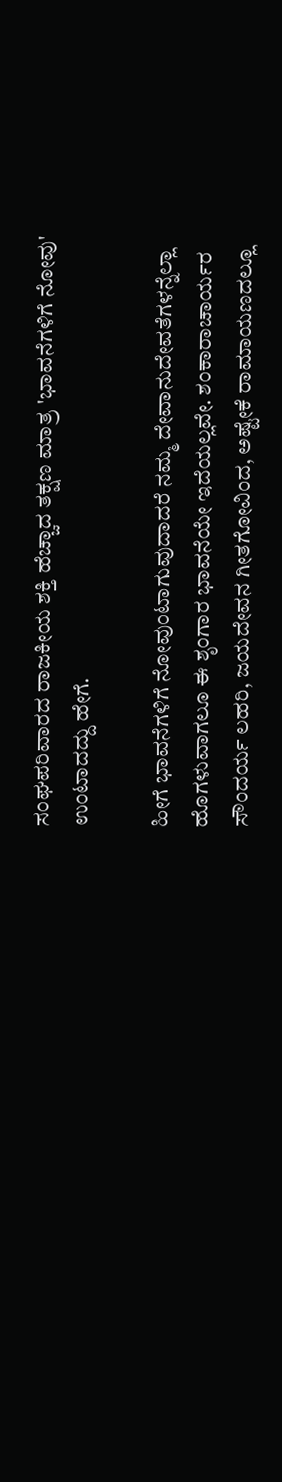ಸಂಘಪರಿವಾರದ ರಾಜಕೀಯ ಶಕ್ತಿ ಹೆಚ್ಚಾದ ತಕ್ಷಣ ಮಾತ್ರ 'ಭಾವನೆಗಳಿಗೆ ನೋವು' ಉಂಟಾದದ್ದು ಹೇಗೆ.

ಹೀಗೆ ಭಾವನೆಗಳಿಗೆ ನೋವುಂಟಾಗುವುದಾದರೆ ನಮ್ಮ ದೇವಾನುದೇವತೆಗಳನ್ನೆಲ್ಲಾ ಹೊಗಳುವಾಗಲೂ ಈ ಶೃಂಗಾರ ಭಾವನೆಯೇ ಇದೆಯಲ್ಲವೇ. ಶಂಕಾರಾಚಾರ್ಯರ ಸೌಂದರ್ಯ ಲಹರಿ, ಜಯದೇವನ ಗೀತಗೋವಿಂದ, ಅಷ್ಟೇಕೆ ರಾಮಾಯಣದಲ್ಲೂ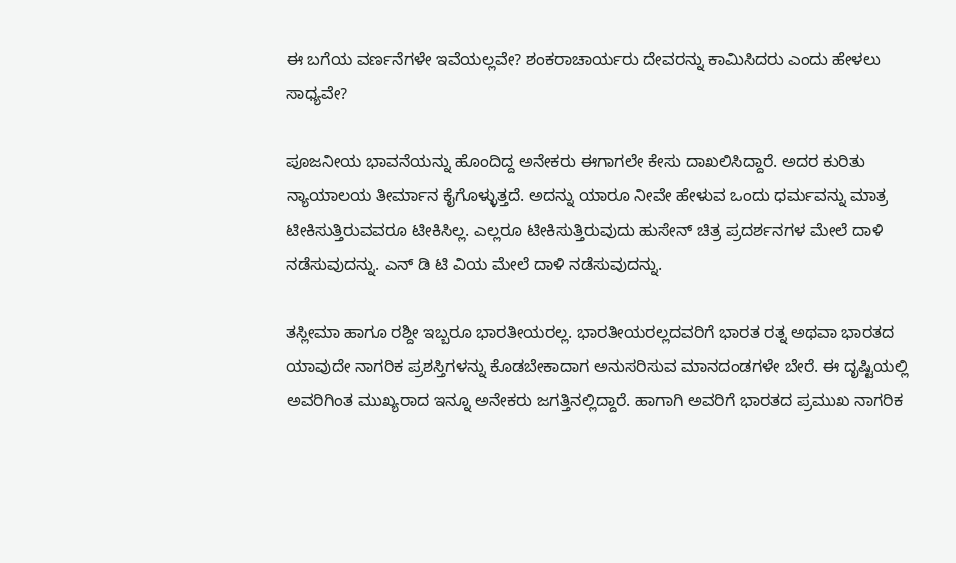ಈ ಬಗೆಯ ವರ್ಣನೆಗಳೇ ಇವೆಯಲ್ಲವೇ? ಶಂಕರಾಚಾರ್ಯರು ದೇವರನ್ನು ಕಾಮಿಸಿದರು ಎಂದು ಹೇಳಲು ಸಾಧ್ಯವೇ?

ಪೂಜನೀಯ ಭಾವನೆಯನ್ನು ಹೊಂದಿದ್ದ ಅನೇಕರು ಈಗಾಗಲೇ ಕೇಸು ದಾಖಲಿಸಿದ್ದಾರೆ. ಅದರ ಕುರಿತು ನ್ಯಾಯಾಲಯ ತೀರ್ಮಾನ ಕೈಗೊಳ್ಳುತ್ತದೆ. ಅದನ್ನು ಯಾರೂ ನೀವೇ ಹೇಳುವ ಒಂದು ಧರ್ಮವನ್ನು ಮಾತ್ರ ಟೀಕಿಸುತ್ತಿರುವವರೂ ಟೀಕಿಸಿಲ್ಲ. ಎಲ್ಲರೂ ಟೀಕಿಸುತ್ತಿರುವುದು ಹುಸೇನ್ ಚಿತ್ರ ಪ್ರದರ್ಶನಗಳ ಮೇಲೆ ದಾಳಿ ನಡೆಸುವುದನ್ನು. ಎನ್ ಡಿ ಟಿ ವಿಯ ಮೇಲೆ ದಾಳಿ ನಡೆಸುವುದನ್ನು.

ತಸ್ಲೀಮಾ ಹಾಗೂ ರಶ್ದೀ ಇಬ್ಬರೂ ಭಾರತೀಯರಲ್ಲ. ಭಾರತೀಯರಲ್ಲದವರಿಗೆ ಭಾರತ ರತ್ನ ಅಥವಾ ಭಾರತದ ಯಾವುದೇ ನಾಗರಿಕ ಪ್ರಶಸ್ತಿಗಳನ್ನು ಕೊಡಬೇಕಾದಾಗ ಅನುಸರಿಸುವ ಮಾನದಂಡಗಳೇ ಬೇರೆ. ಈ ದೃಷ್ಟಿಯಲ್ಲಿ ಅವರಿಗಿಂತ ಮುಖ್ಯರಾದ ಇನ್ನೂ ಅನೇಕರು ಜಗತ್ತಿನಲ್ಲಿದ್ದಾರೆ. ಹಾಗಾಗಿ ಅವರಿಗೆ ಭಾರತದ ಪ್ರಮುಖ ನಾಗರಿಕ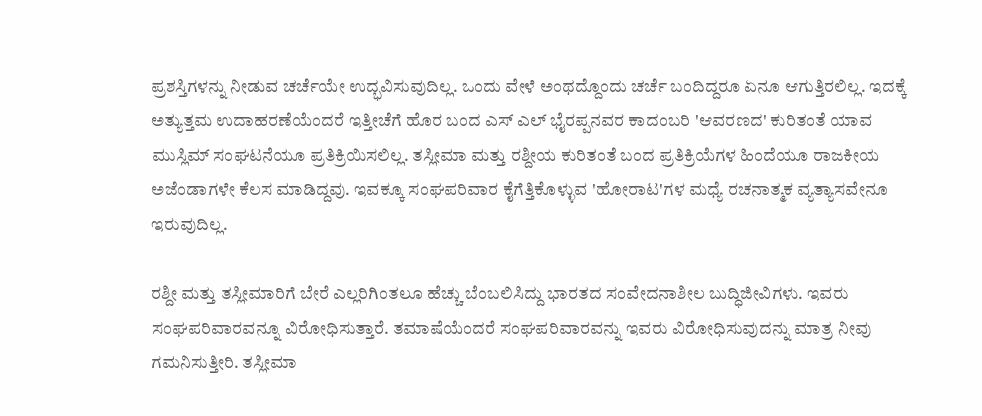ಪ್ರಶಸ್ತಿಗಳನ್ನು ನೀಡುವ ಚರ್ಚೆಯೇ ಉದ್ಭವಿಸುವುದಿಲ್ಲ. ಒಂದು ವೇಳೆ ಅಂಥದ್ದೊಂದು ಚರ್ಚೆ ಬಂದಿದ್ದರೂ ಏನೂ ಆಗುತ್ತಿರಲಿಲ್ಲ. ಇದಕ್ಕೆ ಅತ್ಯುತ್ತಮ ಉದಾಹರಣೆಯೆಂದರೆ ಇತ್ತೀಚೆಗೆ ಹೊರ ಬಂದ ಎಸ್ ಎಲ್ ಭೈರಪ್ಪನವರ ಕಾದಂಬರಿ 'ಆವರಣದ' ಕುರಿತಂತೆ ಯಾವ ಮುಸ್ಲಿಮ್ ಸಂಘಟನೆಯೂ ಪ್ರತಿಕ್ರಿಯಿಸಲಿಲ್ಲ. ತಸ್ಲೀಮಾ ಮತ್ತು ರಶ್ದೀಯ ಕುರಿತಂತೆ ಬಂದ ಪ್ರತಿಕ್ರಿಯೆಗಳ ಹಿಂದೆಯೂ ರಾಜಕೀಯ ಅಜೆಂಡಾಗಳೇ ಕೆಲಸ ಮಾಡಿದ್ದವು. ಇವಕ್ಕೂ ಸಂಘಪರಿವಾರ ಕೈಗೆತ್ತಿಕೊಳ್ಳುವ 'ಹೋರಾಟ'ಗಳ ಮಧ್ಯೆ ರಚನಾತ್ಮಕ ವ್ಯತ್ಯಾಸವೇನೂ ಇರುವುದಿಲ್ಲ.

ರಶ್ದೀ ಮತ್ತು ತಸ್ಲೀಮಾರಿಗೆ ಬೇರೆ ಎಲ್ಲರಿಗಿಂತಲೂ ಹೆಚ್ಚು ಬೆಂಬಲಿಸಿದ್ದು ಭಾರತದ ಸಂವೇದನಾಶೀಲ ಬುದ್ಧಿಜೀವಿಗಳು. ಇವರು ಸಂಘಪರಿವಾರವನ್ನೂ ವಿರೋಧಿಸುತ್ತಾರೆ. ತಮಾಷೆಯೆಂದರೆ ಸಂಘಪರಿವಾರವನ್ನು ಇವರು ವಿರೋಧಿಸುವುದನ್ನು ಮಾತ್ರ ನೀವು ಗಮನಿಸುತ್ತೀರಿ. ತಸ್ಲೀಮಾ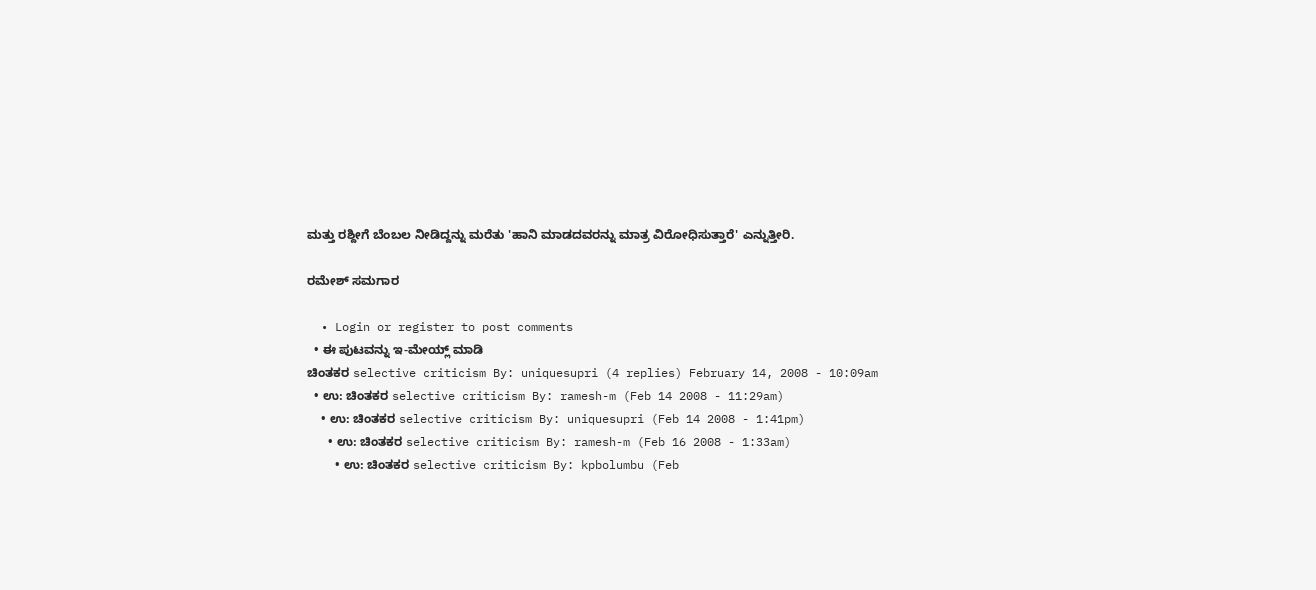ಮತ್ತು ರಶ್ದೀಗೆ ಬೆಂಬಲ ನೀಡಿದ್ದನ್ನು ಮರೆತು 'ಹಾನಿ ಮಾಡದವರನ್ನು ಮಾತ್ರ ವಿರೋಧಿಸುತ್ತಾರೆ' ಎನ್ನುತ್ತೀರಿ.

ರಮೇಶ್ ಸಮಗಾರ

  • Login or register to post comments
  • ಈ ಪುಟವನ್ನು ಇ-ಮೇಯ್ಲ್ ಮಾಡಿ
ಚಿಂತಕರ selective criticism By: uniquesupri (4 replies) February 14, 2008 - 10:09am
  • ಉ: ಚಿಂತಕರ selective criticism By: ramesh-m (Feb 14 2008 - 11:29am)
    • ಉ: ಚಿಂತಕರ selective criticism By: uniquesupri (Feb 14 2008 - 1:41pm)
      • ಉ: ಚಿಂತಕರ selective criticism By: ramesh-m (Feb 16 2008 - 1:33am)
        • ಉ: ಚಿಂತಕರ selective criticism By: kpbolumbu (Feb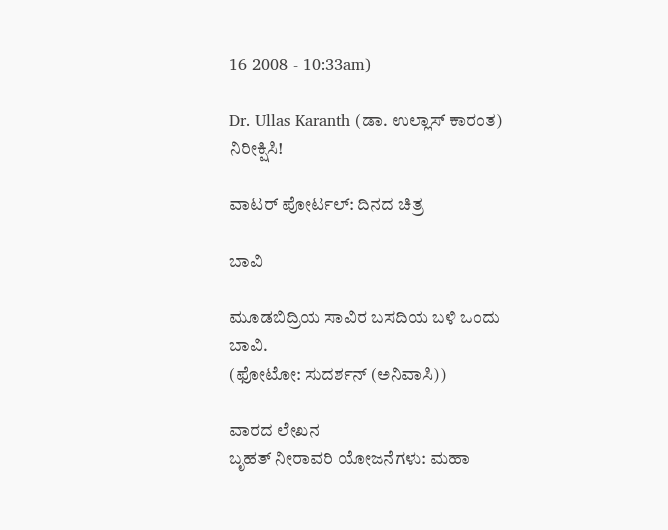16 2008 - 10:33am)

Dr. Ullas Karanth (ಡಾ. ಉಲ್ಲಾಸ್ ಕಾರಂತ)
ನಿರೀಕ್ಷಿಸಿ!

ವಾಟರ್ ಪೋರ್ಟಲ್: ದಿನದ ಚಿತ್ರ

ಬಾವಿ

ಮೂಡಬಿದ್ರಿಯ ಸಾವಿರ ಬಸದಿಯ ಬಳಿ ಒಂದು ಬಾವಿ.
(ಫೋಟೋ: ಸುದರ್ಶನ್ (ಅನಿವಾಸಿ))

ವಾರದ ಲೇಖನ
ಬೃಹತ್ ನೀರಾವರಿ ಯೋಜನೆಗಳು: ಮಹಾ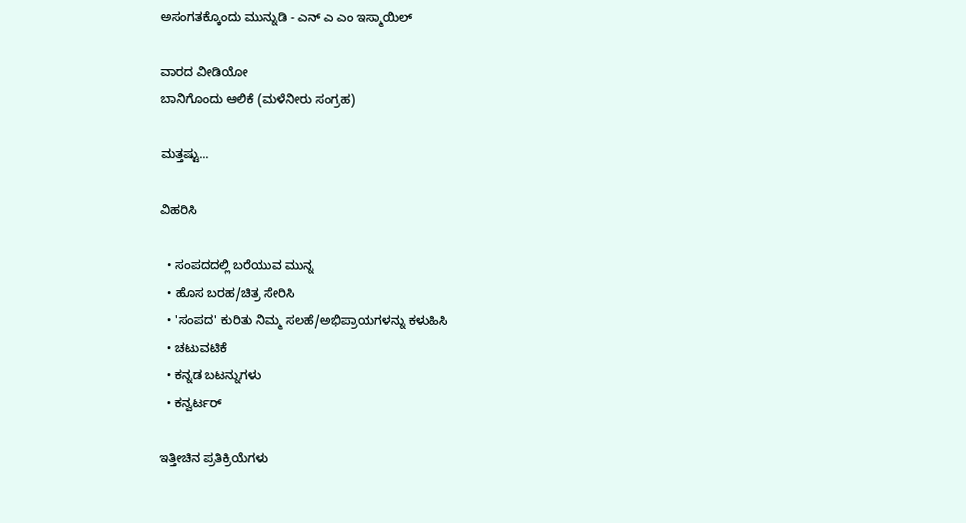ಅಸಂಗತಕ್ಕೊಂದು ಮುನ್ನುಡಿ - ಎನ್ ಎ ಎಂ ಇಸ್ಮಾಯಿಲ್

ವಾರದ ವೀಡಿಯೋ
ಬಾನಿಗೊಂದು ಆಲಿಕೆ (ಮಳೆನೀರು ಸಂಗ್ರಹ)

ಮತ್ತಷ್ಟು...

ವಿಹರಿಸಿ

  • ಸಂಪದದಲ್ಲಿ ಬರೆಯುವ ಮುನ್ನ
  • ಹೊಸ ಬರಹ/ಚಿತ್ರ ಸೇರಿಸಿ
  • 'ಸಂಪದ' ಕುರಿತು ನಿಮ್ಮ ಸಲಹೆ/ಅಭಿಪ್ರಾಯಗಳನ್ನು ಕಳುಹಿಸಿ
  • ಚಟುವಟಿಕೆ
  • ಕನ್ನಡ ಬಟನ್ನುಗಳು
  • ಕನ್ವರ್ಟರ್

ಇತ್ತೀಚಿನ ಪ್ರತಿಕ್ರಿಯೆಗಳು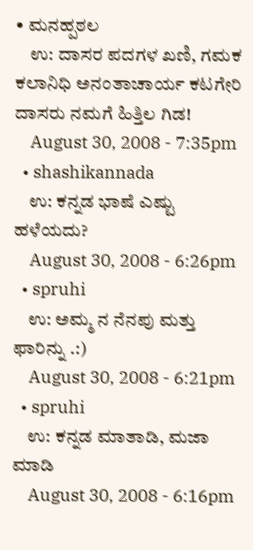• ಮನಹ್ಪಠಲ
    ಉ: ದಾಸರ ಪದಗಳ ಖಣಿ, ಗಮಕ ಕಲಾನಿಧಿ ಅನಂತಾಚಾರ್ಯ ಕಟಗೇರಿ ದಾಸರು ನಮಗೆ ಹಿತ್ತಿಲ ಗಿಡ!
    August 30, 2008 - 7:35pm
  • shashikannada
    ಉ: ಕನ್ನಡ ಭಾಷೆ ಎಷ್ಟು ಹಳೆಯದು?
    August 30, 2008 - 6:26pm
  • spruhi
    ಉ: ಅಮ್ಮ ನ ನೆನಪು ಮತ್ತು ಫಾರಿನ್ನು .:)
    August 30, 2008 - 6:21pm
  • spruhi
    ಉ: ಕನ್ನಡ ಮಾತಾಡಿ, ಮಜಾ ಮಾಡಿ
    August 30, 2008 - 6:16pm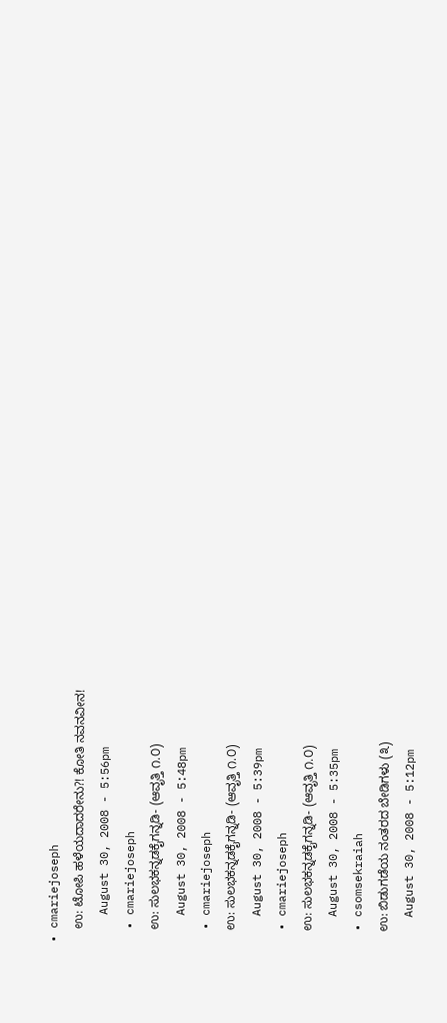• cmariejoseph
    ಉ: ಟೋಪಿ ಹಳೆಯದಾದರೇನು?! ಕೋತಿ ನವನವೀನ!
    August 30, 2008 - 5:56pm
  • cmariejoseph
    ಉ: ಸುಲಭಕನ್ನಡಕೈಗನ್ನಡಿ- (ಆವೃತ್ತಿ ೧.೦)
    August 30, 2008 - 5:48pm
  • cmariejoseph
    ಉ: ಸುಲಭಕನ್ನಡಕೈಗನ್ನಡಿ- (ಆವೃತ್ತಿ ೧.೦)
    August 30, 2008 - 5:39pm
  • cmariejoseph
    ಉ: ಸುಲಭಕನ್ನಡಕೈಗನ್ನಡಿ- (ಆವೃತ್ತಿ ೧.೦)
    August 30, 2008 - 5:35pm
  • csomsekraiah
    ಉ: ಬಿಡುಗಡೆಯ ನಂತರದ ಬೇಡಿಗಳು (೩)
    August 30, 2008 - 5:12pm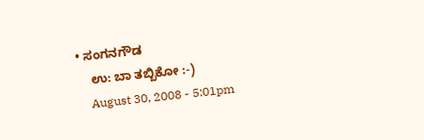• ಸಂಗನಗೌಡ
    ಉ: ಬಾ ತಬ್ಬಿಕೋ :-)
    August 30, 2008 - 5:01pm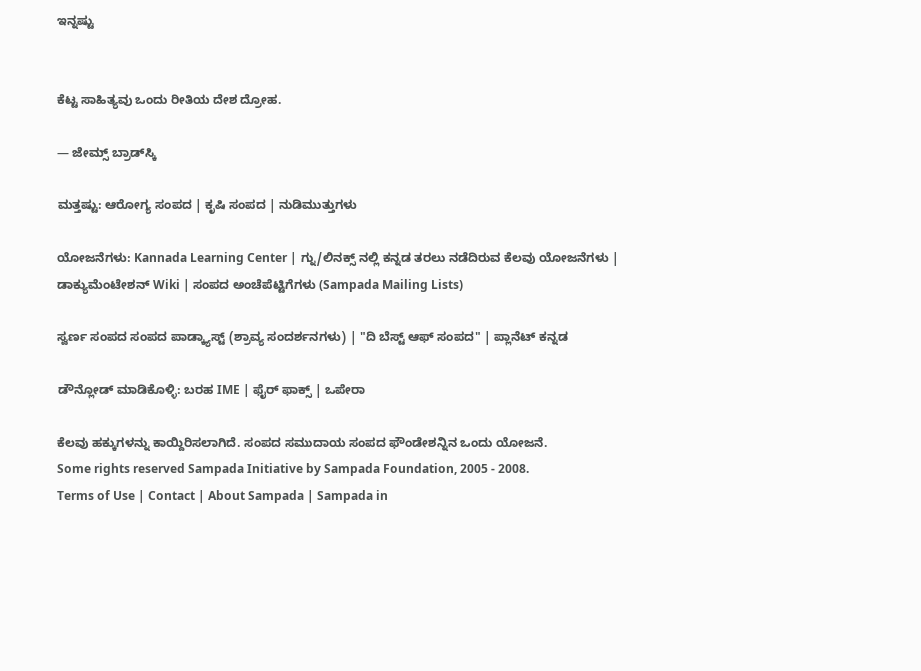ಇನ್ನಷ್ಟು


ಕೆಟ್ಟ ಸಾಹಿತ್ಯವು ಒಂದು ರೀತಿಯ ದೇಶ ದ್ರೋಹ.

— ಜೇಮ್ಸ್ ಬ್ರಾಡ್‌ಸ್ಕಿ

ಮತ್ತಷ್ಟು: ಆರೋಗ್ಯ ಸಂಪದ | ಕೃಷಿ ಸಂಪದ | ನುಡಿಮುತ್ತುಗಳು

ಯೋಜನೆಗಳು: Kannada Learning Center | ಗ್ನು/ಲಿನಕ್ಸ್ ನಲ್ಲಿ ಕನ್ನಡ ತರಲು ನಡೆದಿರುವ ಕೆಲವು ಯೋಜನೆಗಳು | ಡಾಕ್ಯುಮೆಂಟೇಶನ್ Wiki | ಸಂಪದ ಅಂಚೆಪೆಟ್ಟಿಗೆಗಳು (Sampada Mailing Lists)

ಸ್ವರ್ಣ ಸಂಪದ ಸಂಪದ ಪಾಡ್ಕ್ಯಾಸ್ಟ್ (ಶ್ರಾವ್ಯ ಸಂದರ್ಶನಗಳು) | "ದಿ ಬೆಸ್ಟ್ ಆಫ್ ಸಂಪದ" | ಪ್ಲಾನೆಟ್ ಕನ್ನಡ

ಡೌನ್ಲೋಡ್ ಮಾಡಿಕೊಳ್ಳಿ: ಬರಹ IME | ಫೈರ್ ಫಾಕ್ಸ್ | ಒಪೇರಾ

ಕೆಲವು ಹಕ್ಕುಗಳನ್ನು ಕಾಯ್ದಿರಿಸಲಾಗಿದೆ. ಸಂಪದ ಸಮುದಾಯ ಸಂಪದ ಫೌಂಡೇಶನ್ನಿನ ಒಂದು ಯೋಜನೆ.
Some rights reserved Sampada Initiative by Sampada Foundation, 2005 - 2008.
Terms of Use | Contact | About Sampada | Sampada in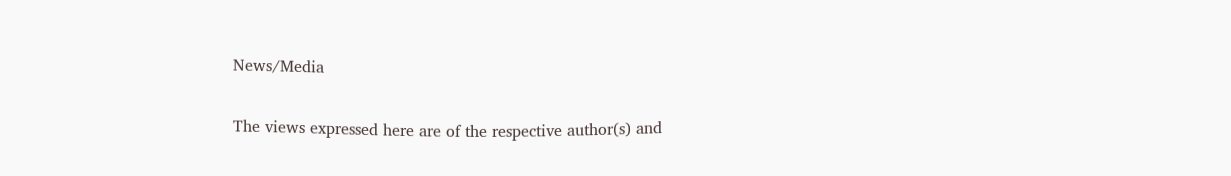News/Media

The views expressed here are of the respective author(s) and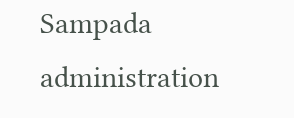Sampada administration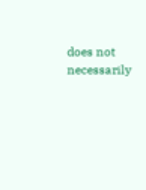does not necessarily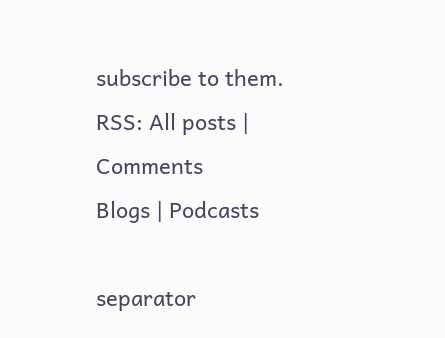subscribe to them.
RSS: All posts | Comments
Blogs | Podcasts

separator